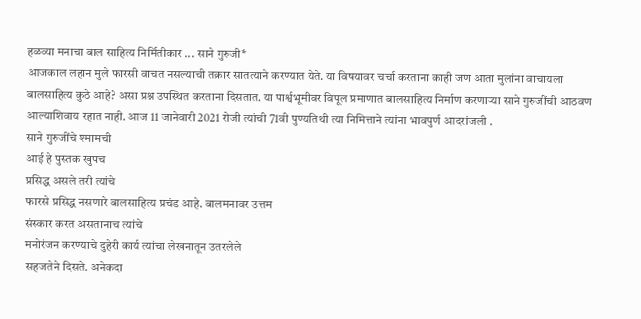हळव्या मनाचा बाल साहित्य निर्मितीकार ... साने गुरुजी*
आजकाल लहान मुले फारसी वाचत नसल्याची तक्रार सातत्याने करण्यात येते. या विषयावर चर्चा करताना काही जण आता मुलांना वाचायला बालसाहित्य कुठे आहे? असा प्रश्न उपस्थित करताना दिसतात. या पार्श्वभूमीवर विपूल प्रमाणात बालसाहित्य निर्माण करणाऱ्या साने गुरुजींची आठवण आल्याशिवाय रहात नाही. आज 11 जानेवारी 2021 रोजी त्यांची 71वी पुण्यतिथी त्या निमित्ताने त्यांना भावपुर्ण आदरांजली .
साने गुरुजींचे श्मामची
आई हे पुस्तक खुपच
प्रसिद्ध असले तरी त्यांचे
फारसे प्रसिद्ध नसणारे बालसाहित्य प्रचंड आहे. बालमनावर उत्तम
संस्कार करत असतानाच त्यांचे
मनोरंजन करण्याचे दुहेरी कार्य त्यांचा लेखनातून उतरलेले
सहजतेने दिसते. अनेकदा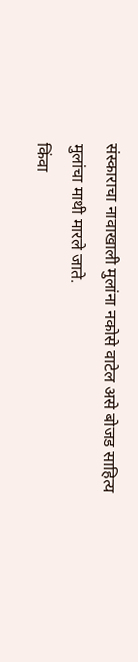संस्काराचा नावाखाली मुलांना नकोसे वाटेल असे बोजड साहित्य
मुलांचा माथी मारले जाते.
किंवा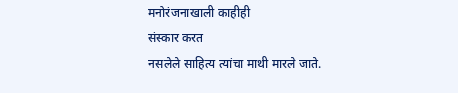मनोरंजनाखाली काहीही
संस्कार करत
नसलेले साहित्य त्यांचा माथी मारले जाते.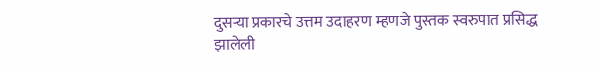दुसऱ्या प्रकारचे उत्तम उदाहरण म्हणजे पुस्तक स्वरुपात प्रसिद्ध झालेली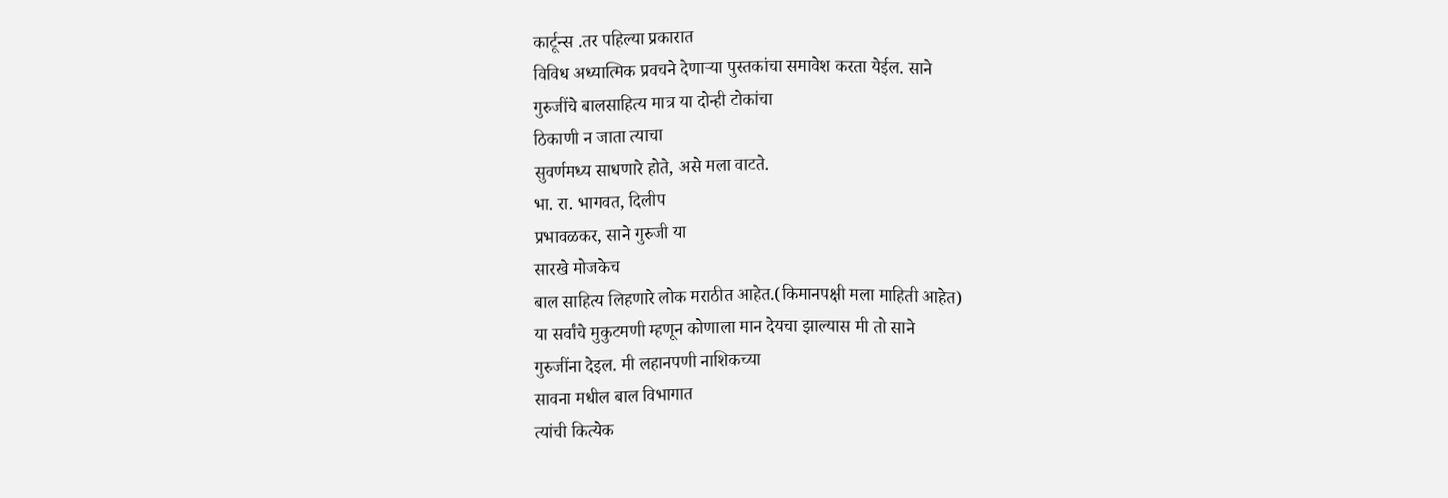कार्टून्स .तर पहिल्या प्रकारात
विविध अध्यात्मिक प्रवचने देणाऱ्या पुस्तकांचा समावेश करता येईल. साने
गुरुजींचे बालसाहित्य मात्र या दोन्ही टोकांचा
ठिकाणी न जाता त्याचा
सुवर्णमध्य साधणारे होते, असे मला वाटते.
भा. रा. भागवत, दिलीप
प्रभावळकर, साने गुरुजी या
सारखे मोजकेच
बाल साहित्य लिहणारे लोक मराठीत आहेत.(किमानपक्षी मला माहिती आहेत)
या सर्वांचे मुकुटमणी म्हणून कोणाला मान देयचा झाल्यास मी तो साने
गुरुजींना देइल. मी लहानपणी नाशिकच्या
सावना मधील बाल विभागात
त्यांची कित्येक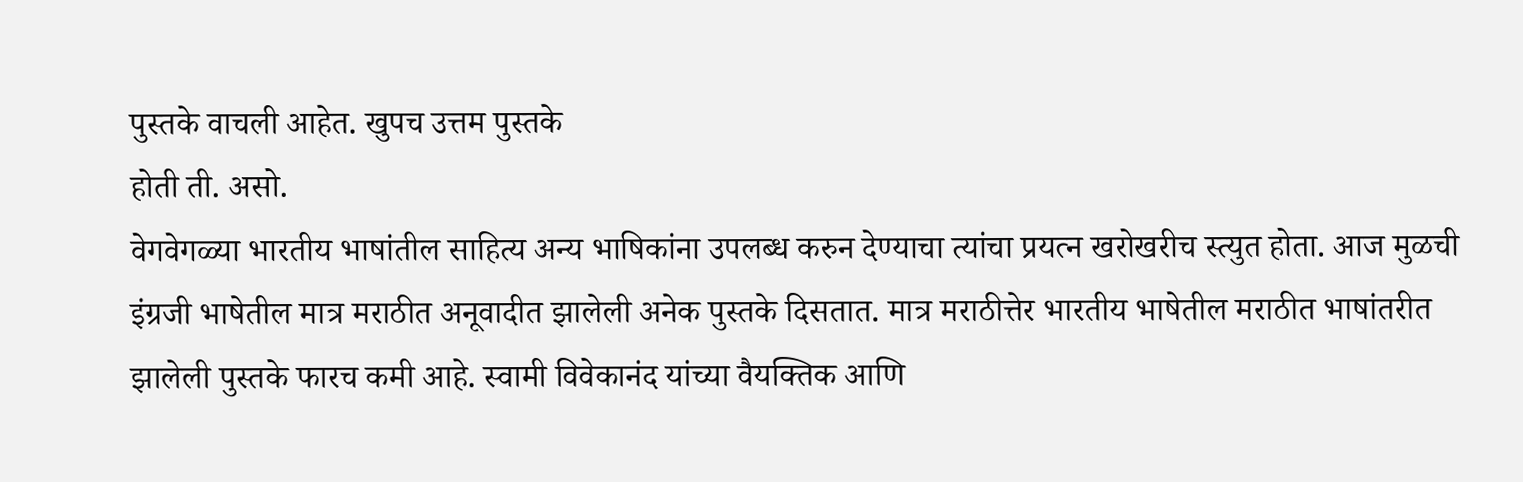पुस्तके वाचली आहेत. खुपच उत्तम पुस्तके
होती ती. असो.
वेगवेगळ्या भारतीय भाषांतील साहित्य अन्य भाषिकांना उपलब्ध करुन देण्याचा त्यांचा प्रयत्न खरोखरीच स्त्युत होता. आज मुळची इंग्रजी भाषेतील मात्र मराठीत अनूवादीत झालेली अनेक पुस्तके दिसतात. मात्र मराठीत्तेर भारतीय भाषेतील मराठीत भाषांतरीत झालेली पुस्तके फारच कमी आहे. स्वामी विवेकानंद यांच्या वैयक्तिक आणि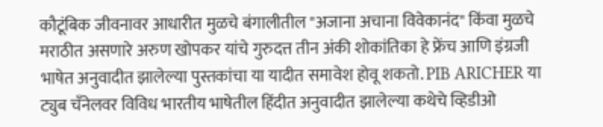कौटूंबिक जीवनावर आधारीत मुळचे बंगालीतील "अजाना अचाना विवेकानंद" किंवा मुळचे मराठीत असणारे अरुण खोपकर यांचे गुरुदत्त तीन अंकी शोकांतिका हे फ्रेंच आणि इंग्रजी भाषेत अनुवादीत झालेल्या पुस्तकांचा या यादीत समावेश होवू शकतो. PIB ARICHER या ट्युब चँनेलवर विविध भारतीय भाषेतील हिंदीत अनुवादीत झालेल्या कथेचे व्हिडीओ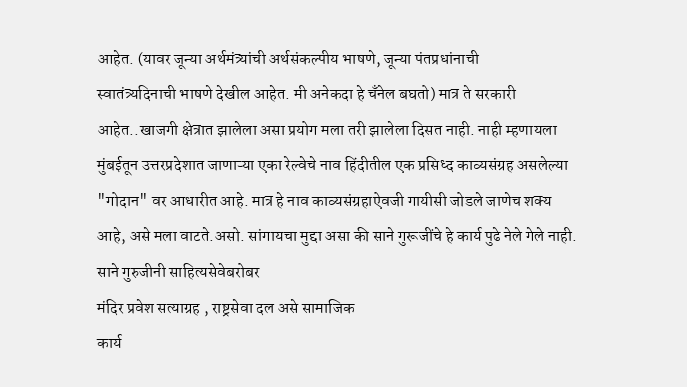आहेत. (यावर जून्या अर्थमंत्र्यांची अर्थसंकल्पीय भाषणे, जून्या पंतप्रधांनाची
स्वातंत्र्यदिनाची भाषणे देखील आहेत. मी अनेकदा हे चँनेल बघतो) मात्र ते सरकारी आहेत..खाजगी क्षेत्रात झालेला असा प्रयोग मला तरी झालेला दिसत नाही. नाही म्हणायला मुंबईतून उत्तरप्रदेशात जाणाऱ्या एका रेल्वेचे नाव हिंदीतील एक प्रसिध्द काव्यसंग्रह असलेल्या "गोदान" वर आधारीत आहे. मात्र हे नाव काव्यसंग्रहाऐवजी गायीसी जोडले जाणेच शक्य आहे, असे मला वाटते.असो. सांगायचा मुद्दा असा की साने गुरूजींचे हे कार्य पुढे नेले गेले नाही. साने गुरुजीनी साहित्यसेवेबरोबर
मंदिर प्रवेश सत्याग्रह , राष्ट्रसेवा दल असे सामाजिक
कार्य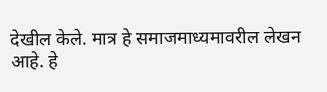देखील केले. मात्र हे समाजमाध्यमावरील लेखन
आहे. हे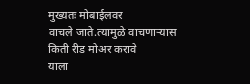मुख्यतः मोबाईलवर
वाचले जाते.त्यामुळे वाचणाऱ्यास
किती रीड मोअर करावे
याला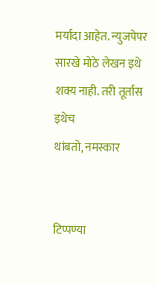मर्यादा आहेत. न्युजपेपर सारखे मोठे लेखन इथे
शक्य नाही. तरी तूर्तास इथेच
थांबतो, नमस्कार


टिप्पण्या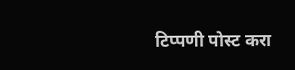टिप्पणी पोस्ट करा